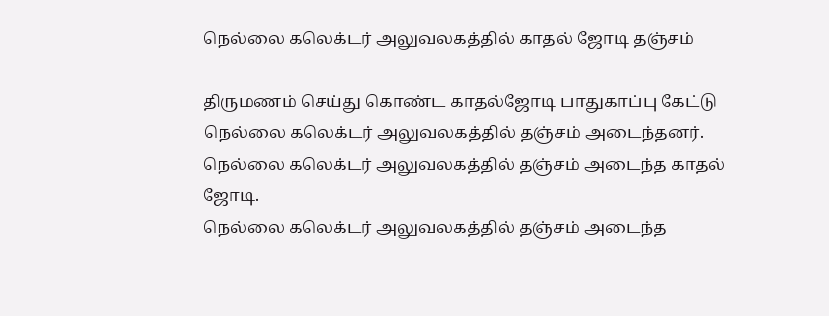நெல்லை கலெக்டர் அலுவலகத்தில் காதல் ஜோடி தஞ்சம்

திருமணம் செய்து கொண்ட காதல்ஜோடி பாதுகாப்பு கேட்டு நெல்லை கலெக்டர் அலுவலகத்தில் தஞ்சம் அடைந்தனர்.
நெல்லை கலெக்டர் அலுவலகத்தில் தஞ்சம் அடைந்த காதல் ஜோடி.
நெல்லை கலெக்டர் அலுவலகத்தில் தஞ்சம் அடைந்த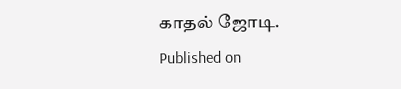காதல் ஜோடி.
Published on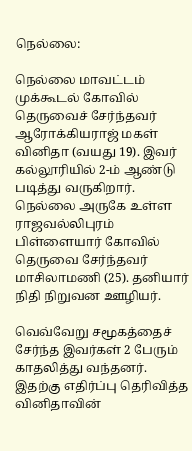நெல்லை:

நெல்லை மாவட்டம் முக்கூடல் கோவில் தெருவைச் சேர்ந்தவர் ஆரோக்கியராஜ் மகள் வினிதா (வயது 19). இவர் கல்லூரியில் 2-ம் ஆண்டு படித்து வருகிறார். நெல்லை அருகே உள்ள ராஜவல்லிபுரம் பிள்ளையார் கோவில் தெருவை சேர்ந்தவர் மாசிலாமணி (25). தனியார் நிதி நிறுவன ஊழியர்.

வெவ்வேறு சமூகத்தைச் சேர்ந்த இவர்கள் 2 பேரும் காதலித்து வந்தனர். இதற்கு எதிர்ப்பு தெரிவித்த வினிதாவின்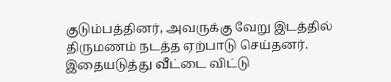குடும்பத்தினர், அவருக்கு வேறு இடத்தில் திருமணம் நடத்த ஏற்பாடு செய்தனர். இதையடுத்து வீட்டை விட்டு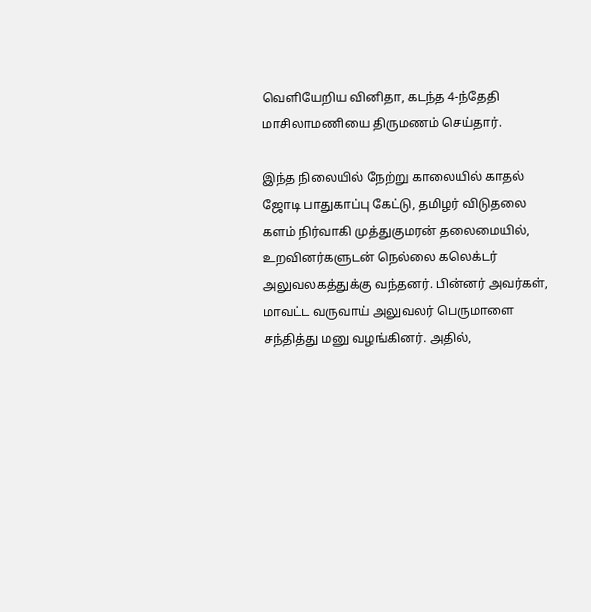வெளியேறிய வினிதா, கடந்த 4-ந்தேதி மாசிலாமணியை திருமணம் செய்தார்.

இந்த நிலையில் நேற்று காலையில் காதல் ஜோடி பாதுகாப்பு கேட்டு, தமிழர் விடுதலை களம் நிர்வாகி முத்துகுமரன் தலைமையில், உறவினர்களுடன் நெல்லை கலெக்டர் அலுவலகத்துக்கு வந்தனர். பின்னர் அவர்கள், மாவட்ட வருவாய் அலுவலர் பெருமாளை சந்தித்து மனு வழங்கினர். அதில்,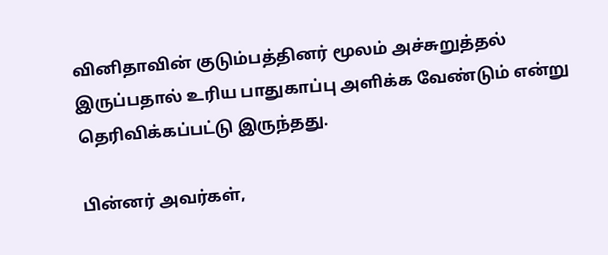வினிதாவின் குடும்பத்தினர் மூலம் அச்சுறுத்தல் இருப்பதால் உரிய பாதுகாப்பு அளிக்க வேண்டும் என்று தெரிவிக்கப்பட்டு இருந்தது.

பின்னர் அவர்கள்,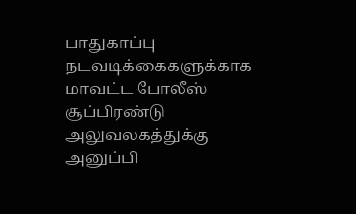பாதுகாப்பு நடவடிக்கைகளுக்காக மாவட்ட போலீஸ் சூப்பிரண்டு அலுவலகத்துக்கு அனுப்பி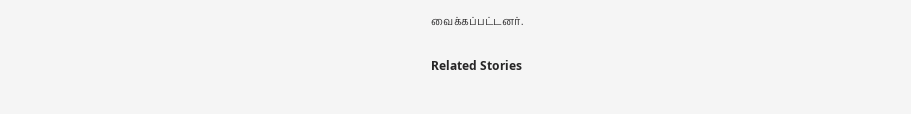வைக்கப்பட்டனர்.

Related Stories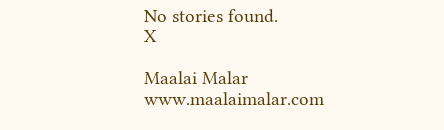No stories found.
X

Maalai Malar
www.maalaimalar.com